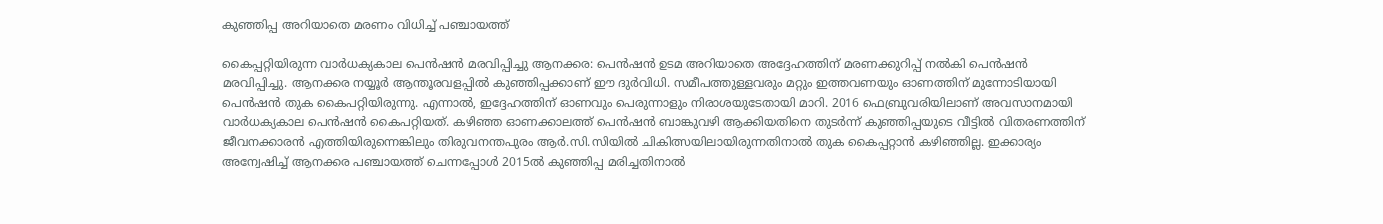കുഞ്ഞിപ്പ അറിയാതെ മരണം വിധിച്ച് പഞ്ചായത്ത്

കൈപ്പറ്റിയിരുന്ന വാർധക്യകാല പെൻഷൻ മരവിപ്പിച്ചു ആനക്കര: പെൻഷൻ ഉടമ അറിയാതെ അദ്ദേഹത്തിന് മരണക്കുറിപ്പ് നൽകി പെൻഷൻ മരവിപ്പിച്ചു. ആനക്കര നയ്യൂർ ആന്തൂരവളപ്പിൽ കുഞ്ഞിപ്പക്കാണ് ഈ ദുർവിധി. സമീപത്തുള്ളവരും മറ്റും ഇത്തവണയും ഓണത്തിന് മുന്നോടിയായി പെൻഷൻ തുക കൈപറ്റിയിരുന്നു. എന്നാൽ, ഇദ്ദേഹത്തിന് ഓണവും പെരുന്നാളും നിരാശയുടേതായി മാറി. 2016 ഫെബ്രുവരിയിലാണ് അവസാനമായി വാർധക്യകാല പെൻഷൻ കൈപറ്റിയത്. കഴിഞ്ഞ ഓണക്കാലത്ത് പെൻഷൻ ബാങ്കുവഴി ആക്കിയതിനെ തുടർന്ന് കുഞ്ഞിപ്പയുടെ വീട്ടിൽ വിതരണത്തിന് ജീവനക്കാരൻ എത്തിയിരുന്നെങ്കിലും തിരുവനന്തപുരം ആർ.സി.സിയിൽ ചികിത്സയിലായിരുന്നതിനാൽ തുക കൈപ്പറ്റാൻ കഴിഞ്ഞില്ല. ഇക്കാര്യം അന്വേഷിച്ച് ആനക്കര പഞ്ചായത്ത് ചെന്നപ്പോൾ 2015ൽ കുഞ്ഞിപ്പ മരിച്ചതിനാൽ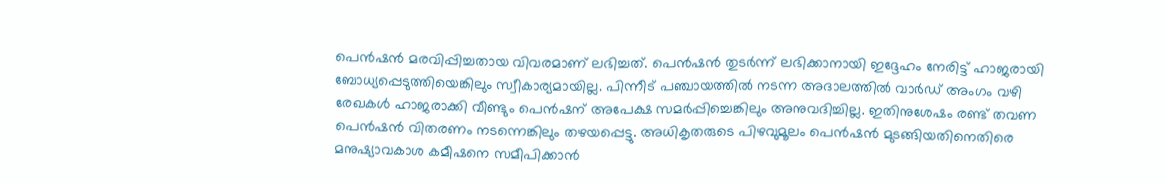പെൻഷൻ മരവിപ്പിച്ചതായ വിവരമാണ് ലഭിച്ചത്. പെൻഷൻ തുടർന്ന് ലഭിക്കാനായി ഇദ്ദേഹം നേരിട്ട് ഹാജരായി ബോധ്യപ്പെടുത്തിയെങ്കിലും സ്വീകാര്യമായില്ല. പിന്നീട് പഞ്ചായത്തിൽ നടന്ന അദാലത്തിൽ വാർഡ് അംഗം വഴി രേഖകൾ ഹാജരാക്കി വീണ്ടും പെൻഷന് അപേക്ഷ സമർപ്പിച്ചെങ്കിലും അനുവദിച്ചില്ല. ഇതിനുശേഷം രണ്ട് തവണ പെൻഷൻ വിതരണം നടന്നെങ്കിലും തഴയപ്പെട്ടു. അധികൃതരുടെ പിഴവുമൂലം പെൻഷൻ മുടങ്ങിയതിനെതിരെ മനുഷ്യാവകാശ കമീഷനെ സമീപിക്കാൻ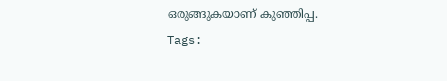ഒരുങ്ങുകയാണ് കുഞ്ഞിപ്പ.
Tags: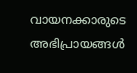വായനക്കാരുടെ അഭിപ്രായങ്ങള്‍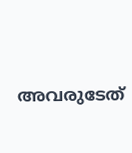അവരുടേത്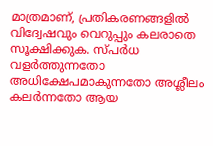മാത്രമാണ്, പ്രതികരണങ്ങളിൽ വിദ്വേഷവും വെറുപ്പും കലരാതെ സൂക്ഷിക്കുക. സ്പർധ വളർത്തുന്നതോ അധിക്ഷേപമാകുന്നതോ അശ്ലീലം കലർന്നതോ ആയ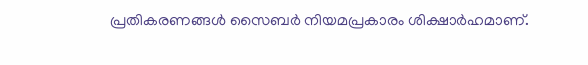പ്രതികരണങ്ങൾ സൈബർ നിയമപ്രകാരം ശിക്ഷാർഹമാണ്.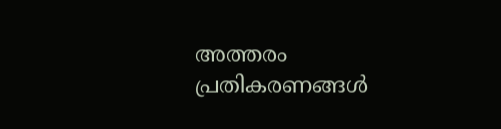അത്തരം പ്രതികരണങ്ങൾ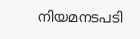നിയമനടപടി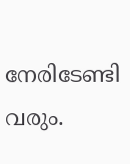നേരിടേണ്ടി വരും.